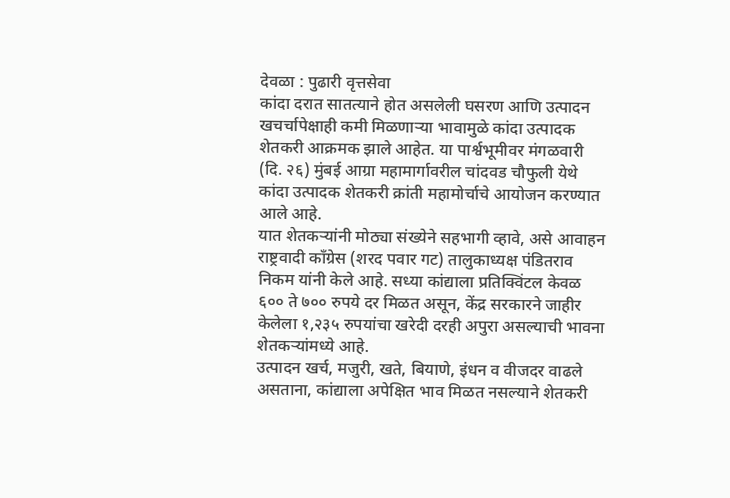देवळा : पुढारी वृत्तसेवा
कांदा दरात सातत्याने होत असलेली घसरण आणि उत्पादन खचर्चापेक्षाही कमी मिळणाऱ्या भावामुळे कांदा उत्पादक शेतकरी आक्रमक झाले आहेत. या पार्श्वभूमीवर मंगळवारी (दि. २६) मुंबई आग्रा महामार्गावरील चांदवड चौफुली येथे कांदा उत्पादक शेतकरी क्रांती महामोर्चाचे आयोजन करण्यात आले आहे.
यात शेतकऱ्यांनी मोठ्या संख्येने सहभागी व्हावे, असे आवाहन राष्ट्रवादी काँग्रेस (शरद पवार गट) तालुकाध्यक्ष पंडितराव निकम यांनी केले आहे. सध्या कांद्याला प्रतिक्विंटल केवळ ६०० ते ७०० रुपये दर मिळत असून, केंद्र सरकारने जाहीर केलेला १,२३५ रुपयांचा खरेदी दरही अपुरा असल्याची भावना शेतकऱ्यांमध्ये आहे.
उत्पादन खर्च, मजुरी, खते, बियाणे, इंधन व वीजदर वाढले असताना, कांद्याला अपेक्षित भाव मिळत नसल्याने शेतकरी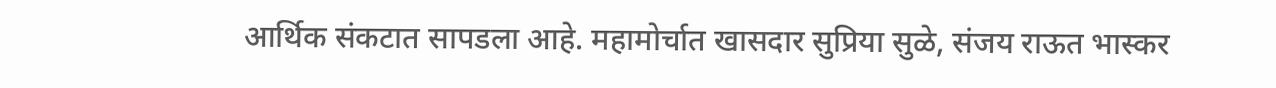आर्थिक संकटात सापडला आहे. महामोर्चात खासदार सुप्रिया सुळे, संजय राऊत भास्कर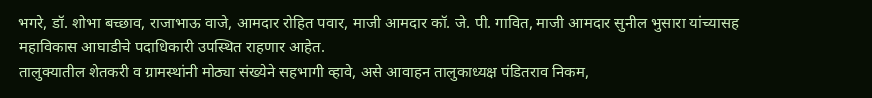भगरे, डॉ. शोभा बच्छाव, राजाभाऊ वाजे, आमदार रोहित पवार, माजी आमदार कॉ. जे. पी. गावित, माजी आमदार सुनील भुसारा यांच्यासह महाविकास आघाडीचे पदाधिकारी उपस्थित राहणार आहेत.
तालुक्यातील शेतकरी व ग्रामस्थांनी मोठ्या संख्येने सहभागी व्हावे, असे आवाहन तालुकाध्यक्ष पंडितराव निकम,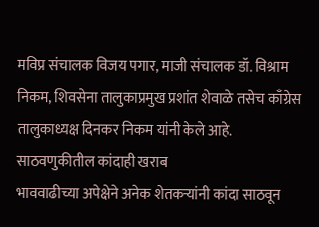मविप्र संचालक विजय पगार, माजी संचालक डॉ. विश्राम निकम, शिवसेना तालुकाप्रमुख प्रशांत शेवाळे तसेच काँग्रेस तालुकाध्यक्ष दिनकर निकम यांनी केले आहे.
साठवणुकीतील कांदाही खराब
भाववाढीच्या अपेक्षेने अनेक शेतकऱ्यांनी कांदा साठवून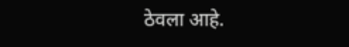ठेवला आहे.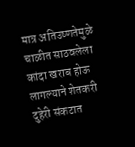मात्र अतिउष्णतेमुळे चाळीत साठवलेला कांदा खराब होऊ लागल्याने शेतकरी दुहेरी संकटात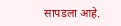सापडला आहे.